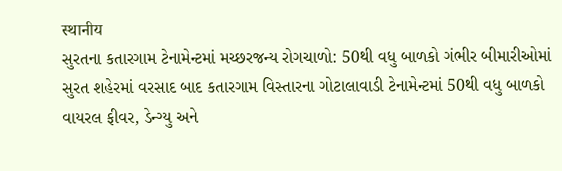स्थानीय
સુરતના કતારગામ ટેનામેન્ટમાં મચ્છરજન્ય રોગચાળો: 50થી વધુ બાળકો ગંભીર બીમારીઓમાં
સુરત શહેરમાં વરસાદ બાદ કતારગામ વિસ્તારના ગોટાલાવાડી ટેનામેન્ટમાં 50થી વધુ બાળકો વાયરલ ફીવર, ડેન્ગ્યુ અને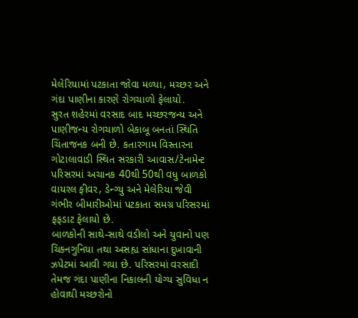મેલેરિયામાં પટકાતા જોવા મળ્યા, મચ્છર અને ગંદા પાણીના કારણે રોગચાળો ફેલાયો.
સુરત શહેરમાં વરસાદ બાદ મચ્છરજન્ય અને પાણીજન્ય રોગચાળો બેકાબૂ બનતાં સ્થિતિ ચિંતાજનક બની છે. કતારગામ વિસ્તારના ગોટાલાવાડી સ્થિત સરકારી આવાસ/ટેનામેન્ટ પરિસરમાં અચાનક 40થી 50થી વધુ બાળકો વાયરલ ફીવર, ડેન્ગ્યુ અને મેલેરિયા જેવી ગંભીર બીમારીઓમાં પટકાતા સમગ્ર પરિસરમાં ફફડાટ ફેલાયો છે.
બાળકોની સાથે-સાથે વડીલો અને યુવાનો પણ ચિકનગુનિયા તથા અસહ્ય સાંધાના દુખાવાની ઝપેટમાં આવી ગયા છે. પરિસરમાં વરસાદી તેમજ ગંદા પાણીના નિકાલની યોગ્ય સુવિધા ન હોવાથી મચ્છરોનો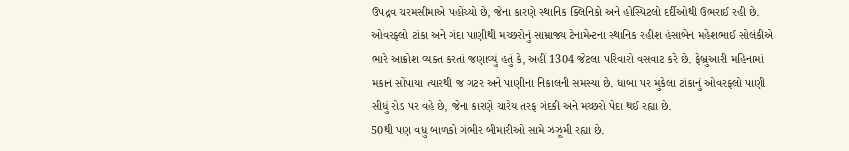ઉપદ્રવ ચરમસીમાએ પહોંચ્યો છે, જેના કારણે સ્થાનિક ક્લિનિકો અને હોસ્પિટલો દર્દીઓથી ઉભરાઈ રહી છે.
ઓવરફ્લો ટાંકા અને ગંદા પાણીથી મચ્છરોનું સામ્રાજ્ય ટેનામેન્ટના સ્થાનિક રહીશ હંસાબેન મહેશભાઈ સોલંકીએ ભારે આક્રોશ વ્યક્ત કરતાં જણાવ્યું હતું કે, અહીં 1304 જેટલા પરિવારો વસવાટ કરે છે. ફેબ્રુઆરી મહિનામાં મકાન સોંપાયા ત્યારથી જ ગટર અને પાણીના નિકાલની સમસ્યા છે. ધાબા પર મુકેલા ટાંકાનું ઓવરફ્લો પાણી સીધું રોડ પર વહે છે, જેના કારણે ચારેય તરફ ગંદકી અને મચ્છરો પેદા થઈ રહ્યા છે.
50થી પણ વધુ બાળકો ગંભીર બીમારીઓ સામે ઝઝૂમી રહ્યા છે.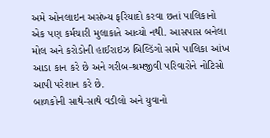અમે ઓનલાઇન અસંખ્ય ફરિયાદો કરવા છતાં પાલિકાનો એક પણ કર્મચારી મુલાકાતે આવ્યો નથી. આસપાસ બનેલા મોલ અને કરોડોની હાઈરાઇઝ બિલ્ડિંગો સામે પાલિકા આંખ આડા કાન કરે છે અને ગરીબ-શ્રમજીવી પરિવારોને નોટિસો આપી પરેશાન કરે છે.
બાળકોની સાથે-સાથે વડીલો અને યુવાનો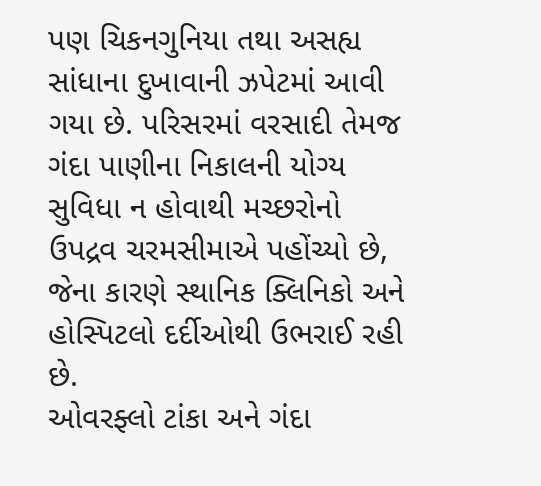પણ ચિકનગુનિયા તથા અસહ્ય સાંધાના દુખાવાની ઝપેટમાં આવી ગયા છે. પરિસરમાં વરસાદી તેમજ ગંદા પાણીના નિકાલની યોગ્ય સુવિધા ન હોવાથી મચ્છરોનો ઉપદ્રવ ચરમસીમાએ પહોંચ્યો છે, જેના કારણે સ્થાનિક ક્લિનિકો અને હોસ્પિટલો દર્દીઓથી ઉભરાઈ રહી છે.
ઓવરફ્લો ટાંકા અને ગંદા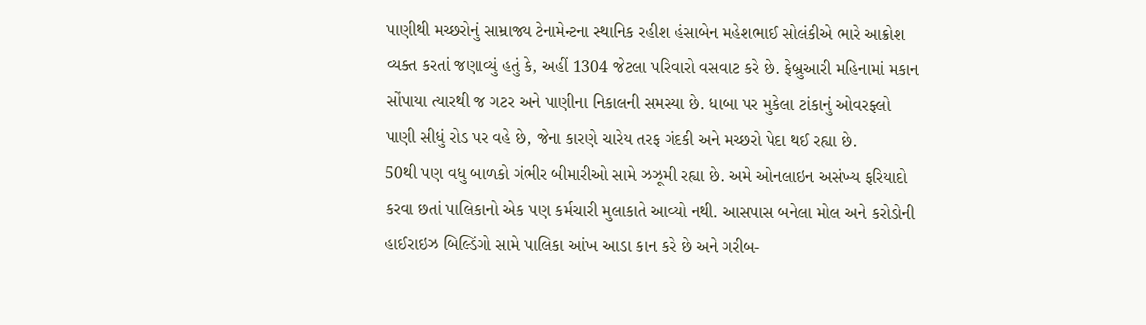પાણીથી મચ્છરોનું સામ્રાજ્ય ટેનામેન્ટના સ્થાનિક રહીશ હંસાબેન મહેશભાઈ સોલંકીએ ભારે આક્રોશ વ્યક્ત કરતાં જણાવ્યું હતું કે, અહીં 1304 જેટલા પરિવારો વસવાટ કરે છે. ફેબ્રુઆરી મહિનામાં મકાન સોંપાયા ત્યારથી જ ગટર અને પાણીના નિકાલની સમસ્યા છે. ધાબા પર મુકેલા ટાંકાનું ઓવરફ્લો પાણી સીધું રોડ પર વહે છે, જેના કારણે ચારેય તરફ ગંદકી અને મચ્છરો પેદા થઈ રહ્યા છે.
50થી પણ વધુ બાળકો ગંભીર બીમારીઓ સામે ઝઝૂમી રહ્યા છે. અમે ઓનલાઇન અસંખ્ય ફરિયાદો કરવા છતાં પાલિકાનો એક પણ કર્મચારી મુલાકાતે આવ્યો નથી. આસપાસ બનેલા મોલ અને કરોડોની હાઈરાઇઝ બિલ્ડિંગો સામે પાલિકા આંખ આડા કાન કરે છે અને ગરીબ-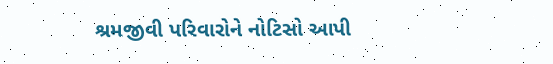શ્રમજીવી પરિવારોને નોટિસો આપી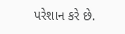પરેશાન કરે છે.